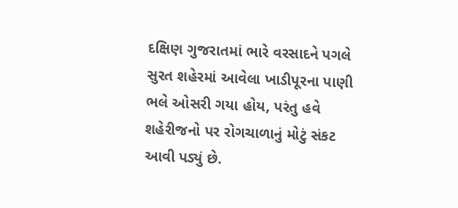દક્ષિણ ગુજરાતમાં ભારે વરસાદને પગલે સુરત શહેરમાં આવેલા ખાડીપૂરના પાણી ભલે ઓસરી ગયા હોય, પરંતુ હવે શહેરીજનો પર રોગચાળાનું મોટું સંકટ આવી પડ્યું છે.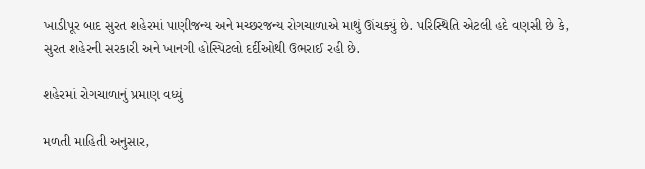ખાડીપૂર બાદ સુરત શહેરમાં પાણીજન્ય અને મચ્છરજન્ય રોગચાળાએ માથું ઊંચક્યું છે. પરિસ્થિતિ એટલી હદે વણસી છે કે, સુરત શહેરની સરકારી અને ખાનગી હોસ્પિટલો દર્દીઓથી ઉભરાઈ રહી છે.

શહેરમાં રોગચાળાનું પ્રમાણ વધ્યું

મળતી માહિતી અનુસાર,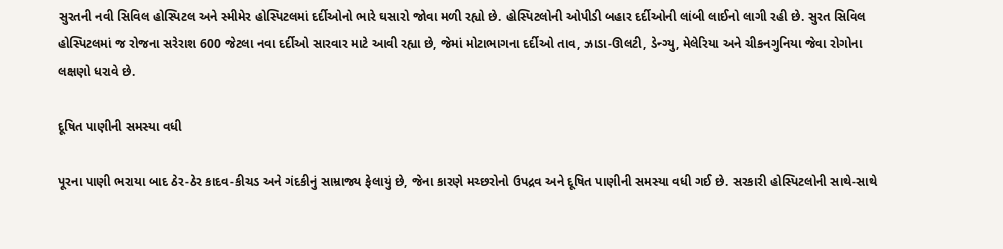સુરતની નવી સિવિલ હોસ્પિટલ અને સ્મીમેર હોસ્પિટલમાં દર્દીઓનો ભારે ઘસારો જોવા મળી રહ્યો છે. હોસ્પિટલોની ઓપીડી બહાર દર્દીઓની લાંબી લાઈનો લાગી રહી છે. સુરત સિવિલ હોસ્પિટલમાં જ રોજના સરેરાશ 600 જેટલા નવા દર્દીઓ સારવાર માટે આવી રહ્યા છે, જેમાં મોટાભાગના દર્દીઓ તાવ, ઝાડા-ઊલટી, ડેન્ગ્યુ, મેલેરિયા અને ચીકનગુનિયા જેવા રોગોના લક્ષણો ધરાવે છે.

દૂષિત પાણીની સમસ્યા વધી

પૂરના પાણી ભરાયા બાદ ઠેર-ઠેર કાદવ-કીચડ અને ગંદકીનું સામ્રાજ્ય ફેલાયું છે, જેના કારણે મચ્છરોનો ઉપદ્રવ અને દૂષિત પાણીની સમસ્યા વધી ગઈ છે. સરકારી હોસ્પિટલોની સાથે-સાથે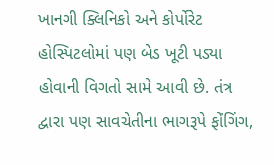ખાનગી ક્લિનિકો અને કોર્પોરેટ હોસ્પિટલોમાં પણ બેડ ખૂટી પડ્યા હોવાની વિગતો સામે આવી છે. તંત્ર દ્વારા પણ સાવચેતીના ભાગરૂપે ફોંગિંગ,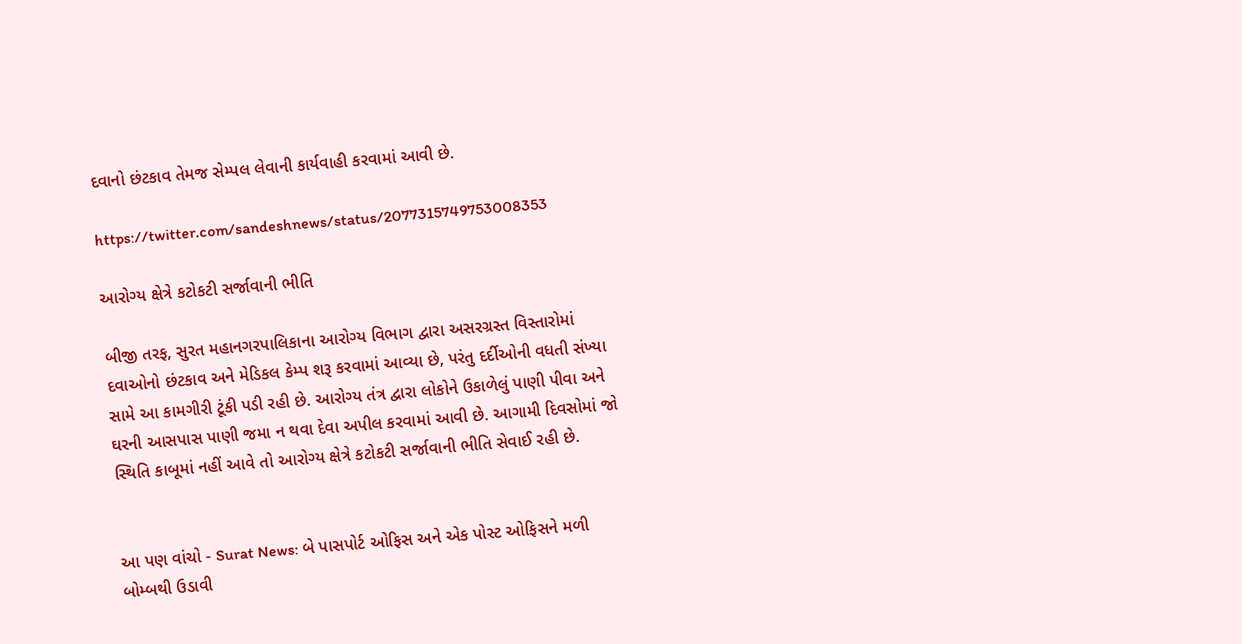દવાનો છંટકાવ તેમજ સેમ્પલ લેવાની કાર્યવાહી કરવામાં આવી છે.

https://twitter.com/sandeshnews/status/2077315749753008353

આરોગ્ય ક્ષેત્રે કટોકટી સર્જાવાની ભીતિ

બીજી તરફ, સુરત મહાનગરપાલિકાના આરોગ્ય વિભાગ દ્વારા અસરગ્રસ્ત વિસ્તારોમાં દવાઓનો છંટકાવ અને મેડિકલ કેમ્પ શરૂ કરવામાં આવ્યા છે, પરંતુ દર્દીઓની વધતી સંખ્યા સામે આ કામગીરી ટૂંકી પડી રહી છે. આરોગ્ય તંત્ર દ્વારા લોકોને ઉકાળેલું પાણી પીવા અને ઘરની આસપાસ પાણી જમા ન થવા દેવા અપીલ કરવામાં આવી છે. આગામી દિવસોમાં જો સ્થિતિ કાબૂમાં નહીં આવે તો આરોગ્ય ક્ષેત્રે કટોકટી સર્જાવાની ભીતિ સેવાઈ રહી છે.


આ પણ વાંચો - Surat News: બે પાસપોર્ટ ઓફિસ અને એક પોસ્ટ ઓફિસને મળી બોમ્બથી ઉડાવી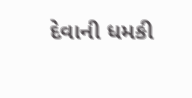દેવાની ધમકી